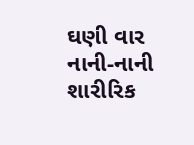ઘણી વાર નાની-નાની શારીરિક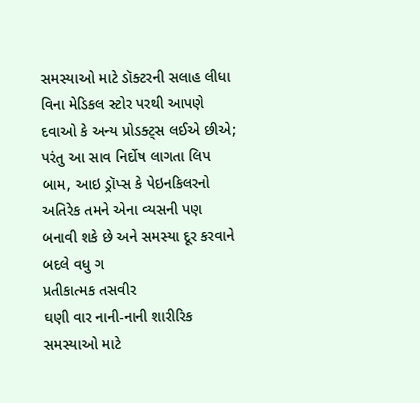સમસ્યાઓ માટે ડૉક્ટરની સલાહ લીધા વિના મેડિકલ સ્ટોર પરથી આપણે દવાઓ કે અન્ય પ્રોડક્ટ્સ લઈએ છીએ; પરંતુ આ સાવ નિર્દોષ લાગતા લિપ બામ, આઇ ડ્રૉપ્સ કે પેઇનકિલરનો અતિરેક તમને એના વ્યસની પણ બનાવી શકે છે અને સમસ્યા દૂર કરવાને બદલે વધુ ગ
પ્રતીકાત્મક તસવીર
ઘણી વાર નાની-નાની શારીરિક સમસ્યાઓ માટે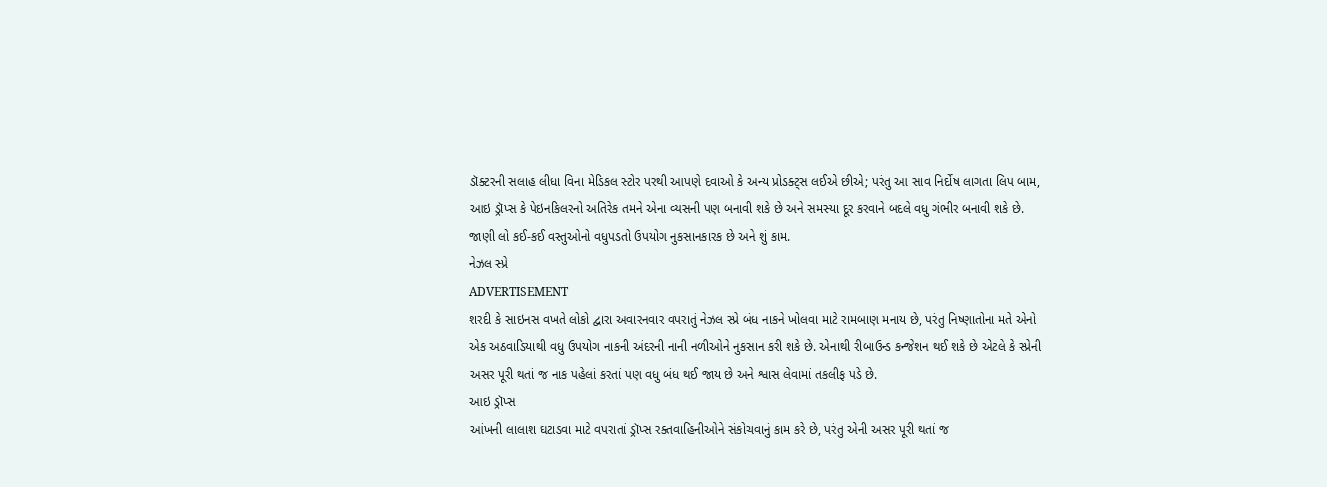ડૉક્ટરની સલાહ લીધા વિના મેડિકલ સ્ટોર પરથી આપણે દવાઓ કે અન્ય પ્રોડક્ટ્સ લઈએ છીએ; પરંતુ આ સાવ નિર્દોષ લાગતા લિપ બામ, આઇ ડ્રૉપ્સ કે પેઇનકિલરનો અતિરેક તમને એના વ્યસની પણ બનાવી શકે છે અને સમસ્યા દૂર કરવાને બદલે વધુ ગંભીર બનાવી શકે છે. જાણી લો કઈ-કઈ વસ્તુઓનો વધુપડતો ઉપયોગ નુકસાનકારક છે અને શું કામ.
નેઝલ સ્પ્રે
ADVERTISEMENT
શરદી કે સાઇનસ વખતે લોકો દ્વારા અવારનવાર વપરાતું નેઝલ સ્પ્રે બંધ નાકને ખોલવા માટે રામબાણ મનાય છે, પરંતુ નિષ્ણાતોના મતે એનો એક અઠવાડિયાથી વધુ ઉપયોગ નાકની અંદરની નાની નળીઓને નુકસાન કરી શકે છે. એનાથી રીબાઉન્ડ કન્જેશન થઈ શકે છે એટલે કે સ્પ્રેની અસર પૂરી થતાં જ નાક પહેલાં કરતાં પણ વધુ બંધ થઈ જાય છે અને શ્વાસ લેવામાં તકલીફ પડે છે.
આઇ ડ્રૉપ્સ
આંખની લાલાશ ઘટાડવા માટે વપરાતાં ડ્રૉપ્સ રક્તવાહિનીઓને સંકોચવાનું કામ કરે છે, પરંતુ એની અસર પૂરી થતાં જ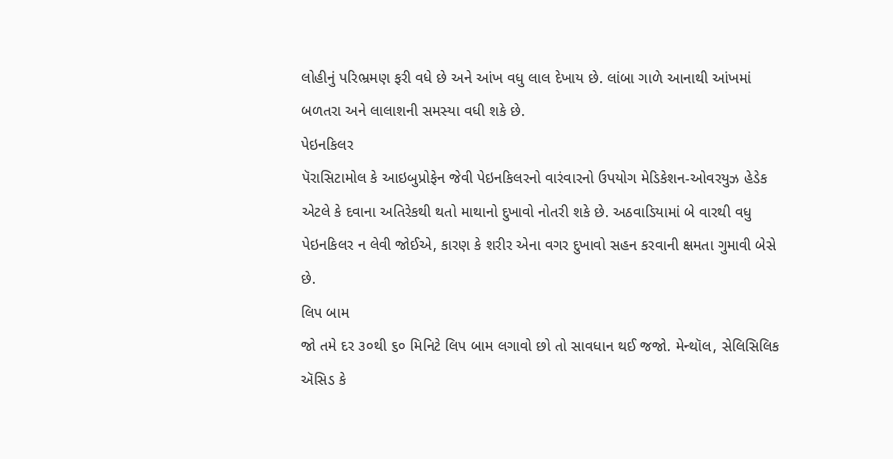લોહીનું પરિભ્રમણ ફરી વધે છે અને આંખ વધુ લાલ દેખાય છે. લાંબા ગાળે આનાથી આંખમાં બળતરા અને લાલાશની સમસ્યા વધી શકે છે.
પેઇનકિલર
પૅરાસિટામોલ કે આઇબુપ્રોફેન જેવી પેઇનકિલરનો વારંવારનો ઉપયોગ મેડિકેશન-ઓવરયુઝ હેડેક એટલે કે દવાના અતિરેકથી થતો માથાનો દુખાવો નોતરી શકે છે. અઠવાડિયામાં બે વારથી વધુ પેઇનકિલર ન લેવી જોઈએ, કારણ કે શરીર એના વગર દુખાવો સહન કરવાની ક્ષમતા ગુમાવી બેસે છે.
લિપ બામ
જો તમે દર ૩૦થી ૬૦ મિનિટે લિપ બામ લગાવો છો તો સાવધાન થઈ જજો. મેન્થૉલ, સેલિસિલિક ઍસિડ કે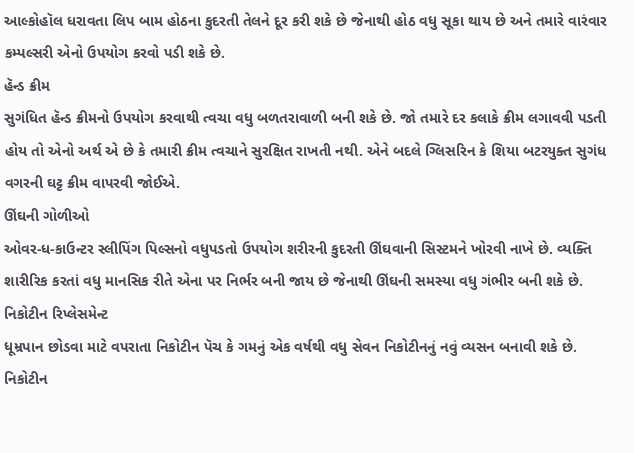આલ્કોહૉલ ધરાવતા લિપ બામ હોઠના કુદરતી તેલને દૂર કરી શકે છે જેનાથી હોઠ વધુ સૂકા થાય છે અને તમારે વારંવાર કમ્પલ્સરી એનો ઉપયોગ કરવો પડી શકે છે.
હૅન્ડ ક્રીમ
સુગંધિત હૅન્ડ ક્રીમનો ઉપયોગ કરવાથી ત્વચા વધુ બળતરાવાળી બની શકે છે. જો તમારે દર કલાકે ક્રીમ લગાવવી પડતી હોય તો એનો અર્થ એ છે કે તમારી ક્રીમ ત્વચાને સુરક્ષિત રાખતી નથી. એને બદલે ગ્લિસરિન કે શિયા બટરયુક્ત સુગંધ વગરની ઘટ્ટ ક્રીમ વાપરવી જોઈએ.
ઊંઘની ગોળીઓ
ઓવર-ધ-કાઉન્ટર સ્લીપિંગ પિલ્સનો વધુપડતો ઉપયોગ શરીરની કુદરતી ઊંઘવાની સિસ્ટમને ખોરવી નાખે છે. વ્યક્તિ શારીરિક કરતાં વધુ માનસિક રીતે એના પર નિર્ભર બની જાય છે જેનાથી ઊંઘની સમસ્યા વધુ ગંભીર બની શકે છે.
નિકોટીન રિપ્લેસમેન્ટ
ધૂમ્રપાન છોડવા માટે વપરાતા નિકોટીન પૅચ કે ગમનું એક વર્ષથી વધુ સેવન નિકોટીનનું નવું વ્યસન બનાવી શકે છે. નિકોટીન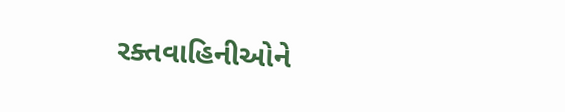રક્તવાહિનીઓને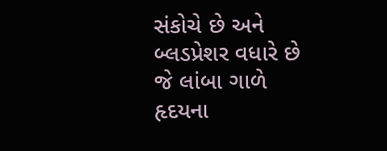સંકોચે છે અને બ્લડપ્રેશર વધારે છે જે લાંબા ગાળે હૃદયના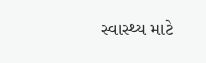સ્વાસ્થ્ય માટે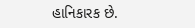હાનિકારક છે.